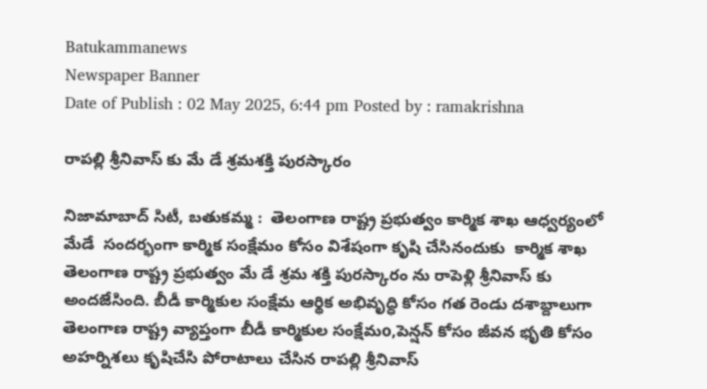Batukammanews
Newspaper Banner
Date of Publish : 02 May 2025, 6:44 pm Posted by : ramakrishna

రాపల్లి శ్రీనివాస్ కు మే డే శ్రమశక్తి పురస్కారం

నిజామాబాద్ సిటీ, బతుకమ్మ :  తెలంగాణ రాష్ట్ర ప్రభుత్వం కార్మిక శాఖ ఆధ్వర్యంలో మేడే  సందర్భంగా కార్మిక సంక్షేమం కోసం విశేషంగా కృషి చేసినందుకు  కార్మిక శాఖ తెలంగాణ రాష్ట్ర ప్రభుత్వం మే డే శ్రమ శక్తి పురస్కారం ను రాపెళ్లి శ్రీనివాస్ కు అందజేసింది. బీడీ కార్మికుల సంక్షేమ ఆర్థిక అభివృద్ధి కోసం గత రెండు దశాబ్దాలుగా తెలంగాణ రాష్ట్ర వ్యాప్తంగా బీడీ కార్మికుల సంక్షేమo,పెన్షన్ కోసం జీవన భృతి కోసం అహర్నిశలు కృషిచేసి పోరాటాలు చేసిన రాపల్లి శ్రీనివాస్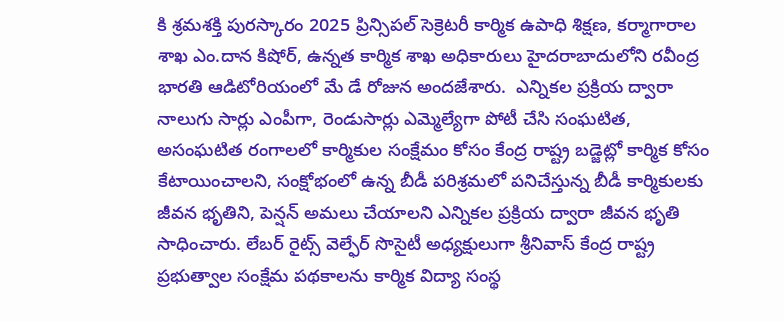కి శ్రమశక్తి పురస్కారం 2025 ప్రిన్సిపల్ సెక్రెటరీ కార్మిక ఉపాధి శిక్షణ, కర్మాగారాల శాఖ ఎం.దాన కిషోర్, ఉన్నత కార్మిక శాఖ అధికారులు హైదరాబాదులోని రవీంద్ర భారతి ఆడిటోరియంలో మే డే రోజున అందజేశారు.  ఎన్నికల ప్రక్రియ ద్వారా నాలుగు సార్లు ఎంపీగా, రెండుసార్లు ఎమ్మెల్యేగా పోటీ చేసి సంఘటిత, అసంఘటిత రంగాలలో కార్మికుల సంక్షేమం కోసం కేంద్ర రాష్ట్ర బడ్జెట్లో కార్మిక కోసం కేటాయించాలని, సంక్షోభంలో ఉన్న బీడీ పరిశ్రమలో పనిచేస్తున్న బీడీ కార్మికులకు జీవన భృతిని, పెన్షన్ అమలు చేయాలని ఎన్నికల ప్రక్రియ ద్వారా జీవన భృతి సాధించారు. లేబర్ రైట్స్ వెల్ఫేర్ సొసైటీ అధ్యక్షులుగా శ్రీనివాస్ కేంద్ర రాష్ట్ర ప్రభుత్వాల సంక్షేమ పథకాలను కార్మిక విద్యా సంస్థ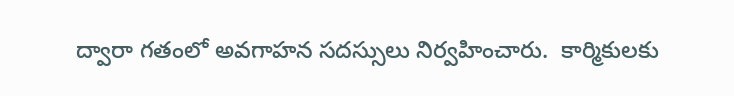ద్వారా గతంలో అవగాహన సదస్సులు నిర్వహించారు.  కార్మికులకు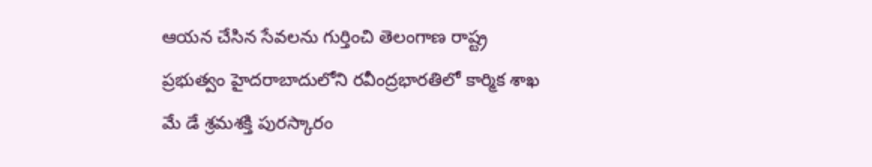ఆయన చేసిన సేవలను గుర్తించి తెలంగాణ రాష్ట్ర ప్రభుత్వం హైదరాబాదులోని రవీంద్రభారతిలో కార్మిక శాఖ మే డే శ్రమశక్తి పురస్కారం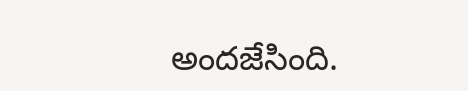అందజేసింది.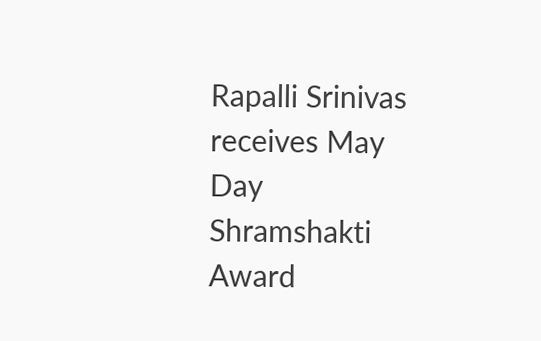Rapalli Srinivas receives May Day Shramshakti Award